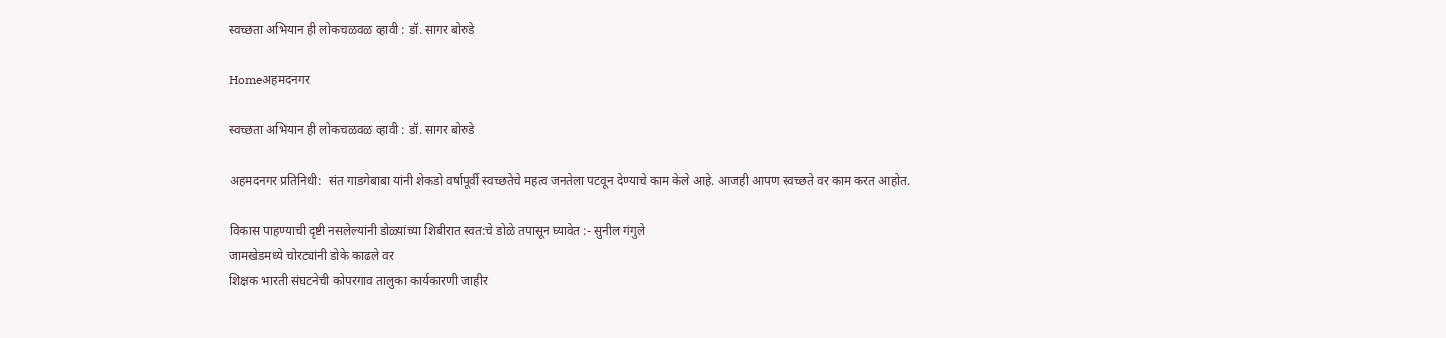स्वच्छता अभियान ही लोकचळवळ व्हावी : डॉ. सागर बोरुडे

Homeअहमदनगर

स्वच्छता अभियान ही लोकचळवळ व्हावी : डॉ. सागर बोरुडे

अहमदनगर प्रतिनिधी:  संत गाडगेबाबा यांनी शेकडो वर्षापूर्वी स्वच्छतेचे महत्व जनतेला पटवून देण्याचे काम केले आहे. आजही आपण स्वच्छते वर काम करत आहोत.

विकास पाहण्याची दृष्टी नसलेल्यांनी डोळ्यांच्या शिबीरात स्वत:चे डोळे तपासून घ्यावेत :- सुनील गंगुले
जामखेडमध्ये चोरट्यांनी डोके काढले वर
शिक्षक भारती संघटनेची कोपरगाव तालुका कार्यकारणी जाहीर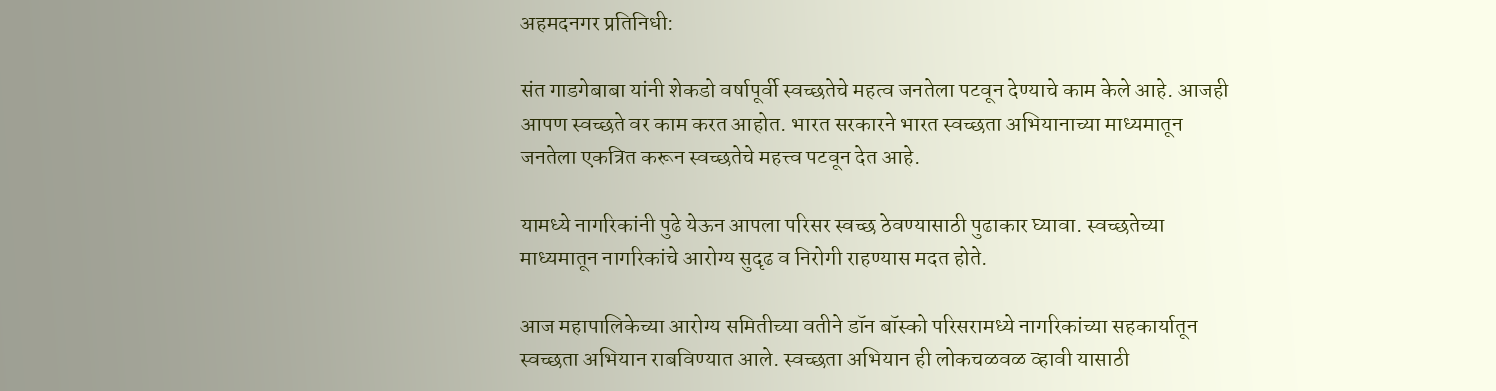अहमदनगर प्रतिनिधी:

संत गाडगेबाबा यांनी शेकडो वर्षापूर्वी स्वच्छतेचे महत्व जनतेला पटवून देण्याचे काम केले आहे. आजही आपण स्वच्छते वर काम करत आहोत. भारत सरकारने भारत स्वच्छता अभियानाच्या माध्यमातून जनतेला एकत्रित करून स्वच्छतेचे महत्त्व पटवून देत आहे.

यामध्ये नागरिकांनी पुढे येऊन आपला परिसर स्वच्छ ठेवण्यासाठी पुढाकार घ्यावा. स्वच्छतेच्या माध्यमातून नागरिकांचे आरोग्य सुदृढ व निरोगी राहण्यास मदत होते.

आज महापालिकेच्या आरोग्य समितीच्या वतीने डॉन बॉस्को परिसरामध्ये नागरिकांच्या सहकार्यातून स्वच्छता अभियान राबविण्यात आले. स्वच्छता अभियान ही लोकचळवळ व्हावी यासाठी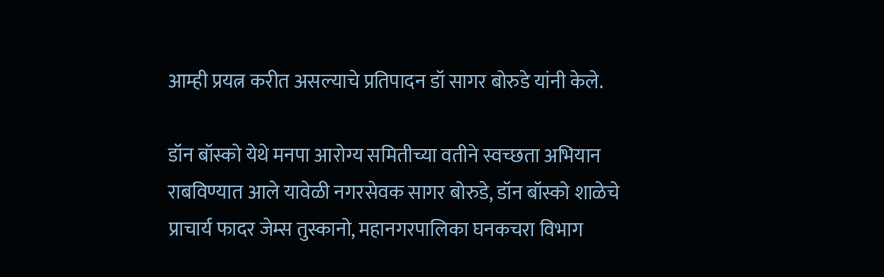आम्ही प्रयत्न करीत असल्याचे प्रतिपादन डॉ सागर बोरुडे यांनी केले.

डॉन बॉस्को येथे मनपा आरोग्य समितीच्या वतीने स्वच्छता अभियान राबविण्यात आले यावेळी नगरसेवक सागर बोरुडे, डॉन बॉस्को शाळेचे प्राचार्य फादर जेम्स तुस्कानो, महानगरपालिका घनकचरा विभाग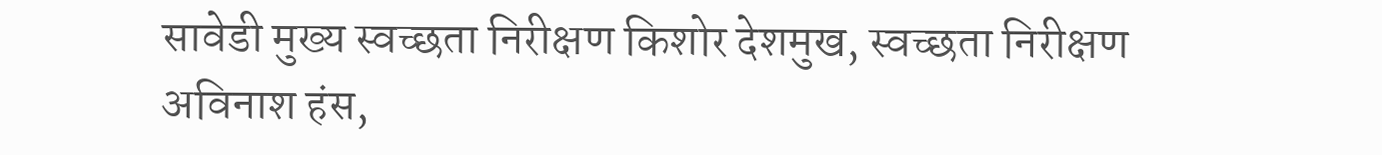सावेडी मुख्य स्वच्छता निरीक्षण किशोर देशमुख, स्वच्छता निरीक्षण अविनाश हंस,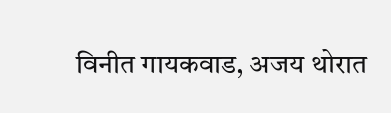विनीत गायकवाड, अजय थोरात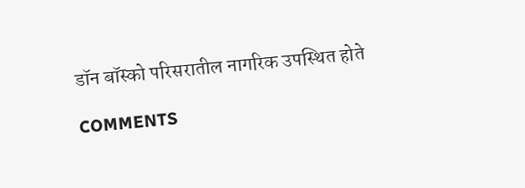डॉन बॉस्को परिसरातील नागरिक उपस्थित होते

COMMENTS